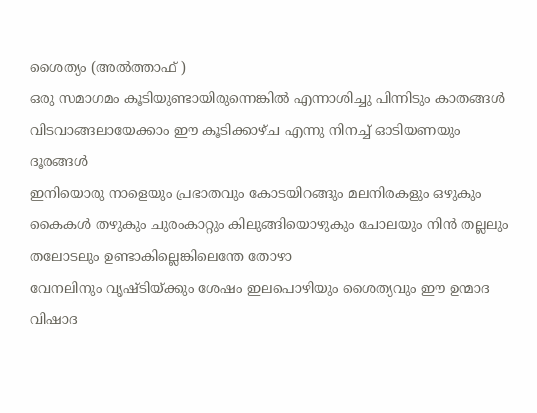ശൈത്യം (അൽത്താഫ് )
ഒരു സമാഗമം കൂടിയുണ്ടായിരുന്നെങ്കിൽ എന്നാശിച്ചു പിന്നിടും കാതങ്ങൾ
വിടവാങ്ങലായേക്കാം ഈ കൂടിക്കാഴ്ച എന്നു നിനച്ച് ഓടിയണയും ദൂരങ്ങൾ
ഇനിയൊരു നാളെയും പ്രഭാതവും കോടയിറങ്ങും മലനിരകളും ഒഴുകും കൈകൾ തഴുകും ചുരംകാറ്റും കിലുങ്ങിയൊഴുകും ചോലയും നിൻ തല്ലലും തലോടലും ഉണ്ടാകില്ലെങ്കിലെന്തേ തോഴാ
വേനലിനും വൃഷ്ടിയ്ക്കും ശേഷം ഇലപൊഴിയും ശൈത്യവും ഈ ഉന്മാദ വിഷാദ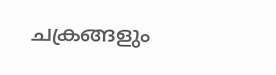ചക്രങ്ങളും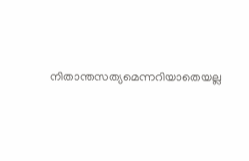നിതാന്തസത്യമെന്നറിയാതെയല്ല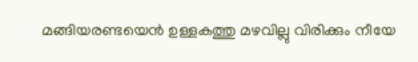മങ്ങിയരണ്ടയെൻ ഉള്ളകത്തു മഴവില്ലു വിരിക്കും നീയേ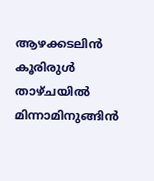ആഴക്കടലിൻ കൂരിരുൾ താഴ്ചയിൽ മിന്നാമിനുങ്ങിൻ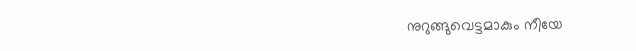നുറുങ്ങുവെട്ടമാകും നീയേ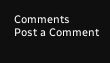Comments
Post a Comment